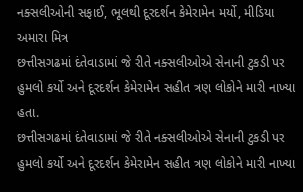નક્સલીઓની સફાઈ, ભૂલથી દૂરદર્શન કેમેરામેન મર્યો, મીડિયા અમારા મિત્ર
છત્તીસગઢમાં દંતેવાડામાં જે રીતે નક્સલીઓએ સેનાની ટુકડી પર હુમલો કર્યો અને દૂરદર્શન કેમેરામેન સહીત ત્રણ લોકોને મારી નાખ્યા હતા.
છત્તીસગઢમાં દંતેવાડામાં જે રીતે નક્સલીઓએ સેનાની ટુકડી પર હુમલો કર્યો અને દૂરદર્શન કેમેરામેન સહીત ત્રણ લોકોને મારી નાખ્યા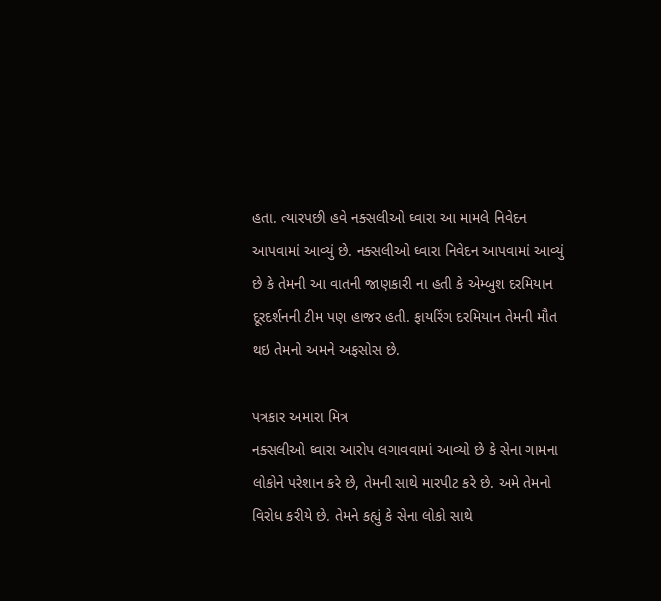હતા. ત્યારપછી હવે નક્સલીઓ ઘ્વારા આ મામલે નિવેદન આપવામાં આવ્યું છે. નક્સલીઓ ઘ્વારા નિવેદન આપવામાં આવ્યું છે કે તેમની આ વાતની જાણકારી ના હતી કે એમ્બુશ દરમિયાન દૂરદર્શનની ટીમ પણ હાજર હતી. ફાયરિંગ દરમિયાન તેમની મૌત થઇ તેમનો અમને અફસોસ છે.

પત્રકાર અમારા મિત્ર
નક્સલીઓ ઘ્વારા આરોપ લગાવવામાં આવ્યો છે કે સેના ગામના લોકોને પરેશાન કરે છે, તેમની સાથે મારપીટ કરે છે. અમે તેમનો વિરોધ કરીયે છે. તેમને કહ્યું કે સેના લોકો સાથે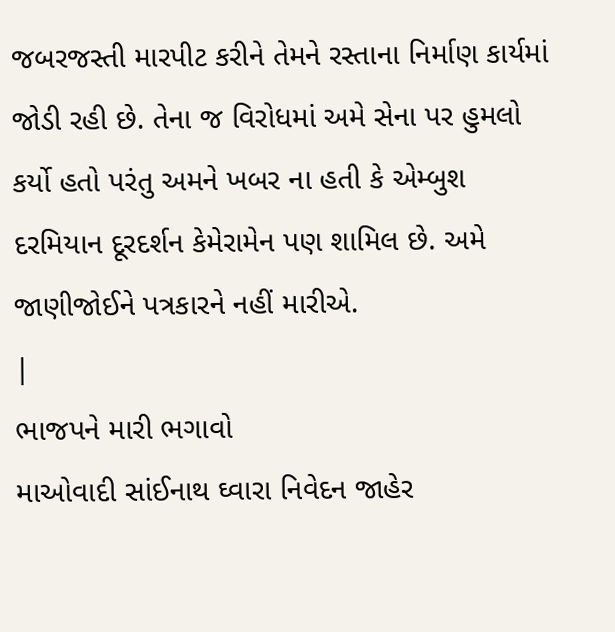જબરજસ્તી મારપીટ કરીને તેમને રસ્તાના નિર્માણ કાર્યમાં જોડી રહી છે. તેના જ વિરોધમાં અમે સેના પર હુમલો કર્યો હતો પરંતુ અમને ખબર ના હતી કે એમ્બુશ દરમિયાન દૂરદર્શન કેમેરામેન પણ શામિલ છે. અમે જાણીજોઈને પત્રકારને નહીં મારીએ.
|
ભાજપને મારી ભગાવો
માઓવાદી સાંઈનાથ ઘ્વારા નિવેદન જાહેર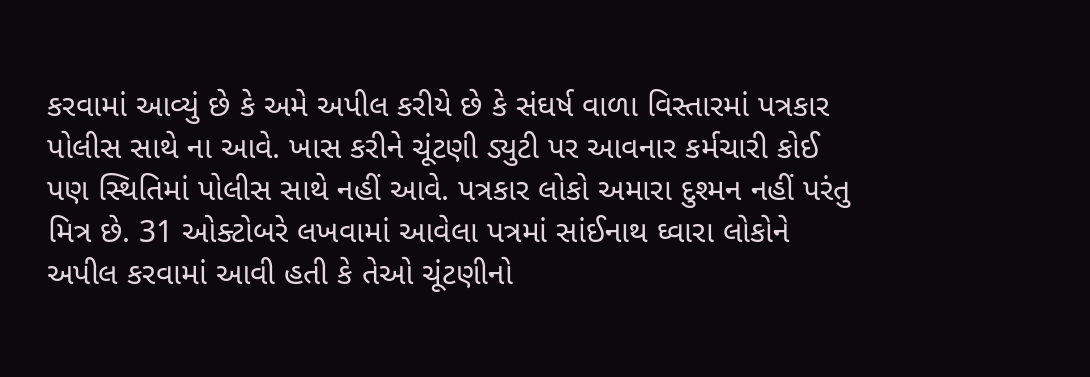કરવામાં આવ્યું છે કે અમે અપીલ કરીયે છે કે સંઘર્ષ વાળા વિસ્તારમાં પત્રકાર પોલીસ સાથે ના આવે. ખાસ કરીને ચૂંટણી ડ્યુટી પર આવનાર કર્મચારી કોઈ પણ સ્થિતિમાં પોલીસ સાથે નહીં આવે. પત્રકાર લોકો અમારા દુશ્મન નહીં પરંતુ મિત્ર છે. 31 ઓક્ટોબરે લખવામાં આવેલા પત્રમાં સાંઈનાથ ઘ્વારા લોકોને અપીલ કરવામાં આવી હતી કે તેઓ ચૂંટણીનો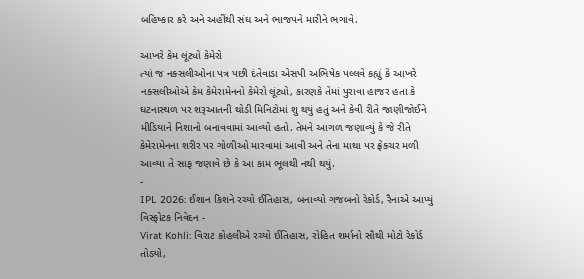બહિષ્કાર કરે અને અહીંથી સંઘ અને ભાજપને મારીને ભગાવે.

આખરે કેમ લૂંટ્યો કેમેરો
ત્યાં જ નક્સલીઓના પત્ર પછી દંતેવાડા એસપી અભિષેક પલ્લવે કહ્યું કે આખરે નક્સલીઓએ કેમ કેમેરામેનનો કેમેરો લૂંટ્યો, કારણકે તેમાં પુરાવા હાજર હતા કે ઘટનાસ્થળ પર શરૂઆતની થોડી મિનિટોમાં શુ થયું હતું અને કેવી રીતે જાણીજોઈને મીડિયાને નિશાનો બનાવવામાં આવ્યો હતો. તેમને આગળ જણાવ્યું કે જે રીતે કેમેરામેનના શરીર પર ગોળીઓ મારવામાં આવી અને તેના માથા પર ફ્રેક્ચર મળી આવ્યા તે સાફ જણાવે છે કે આ કામ ભૂલથી નથી થયું.
-
IPL 2026: ઈશાન કિશને રચ્યો ઈતિહાસ, બનાવ્યો ગજબનો રેકોર્ડ, રૈનાએ આપ્યું વિસ્ફોટક નિવેદન -
Virat Kohli: વિરાટ કોહલીએ રચ્યો ઈતિહાસ, રોહિત શર્માનો સૌથી મોટો રેકોર્ડ તોડ્યો,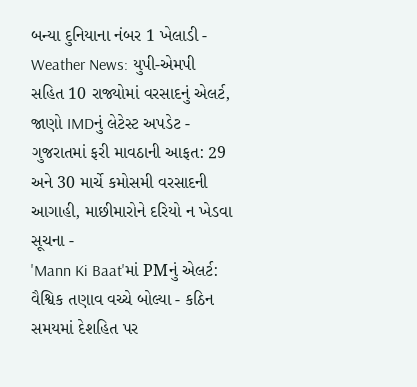બન્યા દુનિયાના નંબર 1 ખેલાડી -
Weather News: યુપી-એમપી સહિત 10 રાજ્યોમાં વરસાદનું એલર્ટ, જાણો IMDનું લેટેસ્ટ અપડેટ -
ગુજરાતમાં ફરી માવઠાની આફત: 29 અને 30 માર્ચે કમોસમી વરસાદની આગાહી, માછીમારોને દરિયો ન ખેડવા સૂચના -
'Mann Ki Baat'માં PMનું એલર્ટ: વૈશ્વિક તણાવ વચ્ચે બોલ્યા - કઠિન સમયમાં દેશહિત પર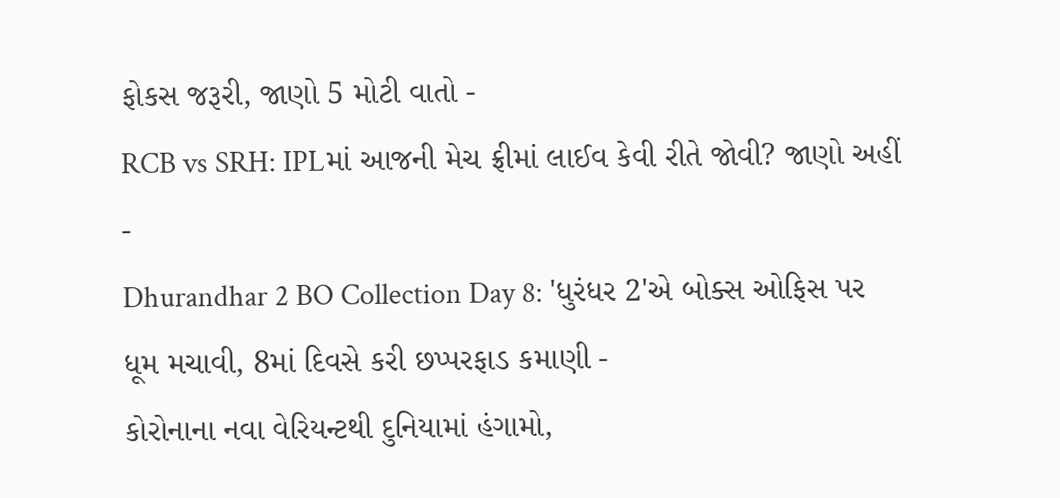ફોકસ જરૂરી, જાણો 5 મોટી વાતો -
RCB vs SRH: IPLમાં આજની મેચ ફ્રીમાં લાઈવ કેવી રીતે જોવી? જાણો અહીં -
Dhurandhar 2 BO Collection Day 8: 'ધુરંધર 2'એ બોક્સ ઓફિસ પર ધૂમ મચાવી, 8માં દિવસે કરી છપ્પરફાડ કમાણી -
કોરોનાના નવા વેરિયન્ટથી દુનિયામાં હંગામો,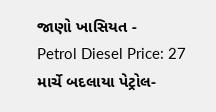જાણો ખાસિયત -
Petrol Diesel Price: 27 માર્ચે બદલાયા પેટ્રોલ-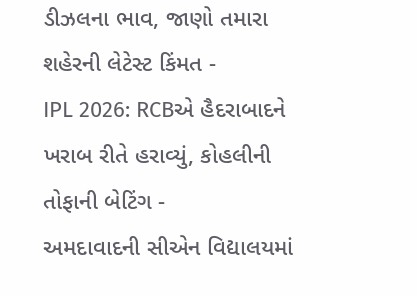ડીઝલના ભાવ, જાણો તમારા શહેરની લેટેસ્ટ કિંમત -
IPL 2026: RCBએ હૈદરાબાદને ખરાબ રીતે હરાવ્યું, કોહલીની તોફાની બેટિંગ -
અમદાવાદની સીએન વિદ્યાલયમાં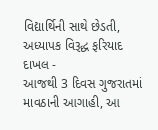વિદ્યાર્થિની સાથે છેડતી, અધ્યાપક વિરૂદ્ધ ફરિયાદ દાખલ -
આજથી 3 દિવસ ગુજરાતમાં માવઠાની આગાહી, આ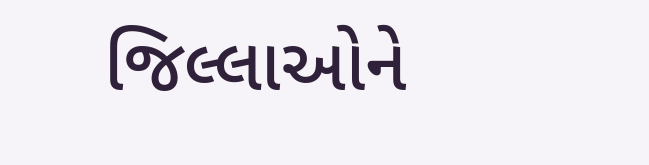જિલ્લાઓને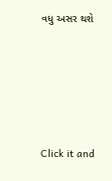વધુ અસર થશે








Click it and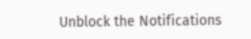Unblock the Notifications